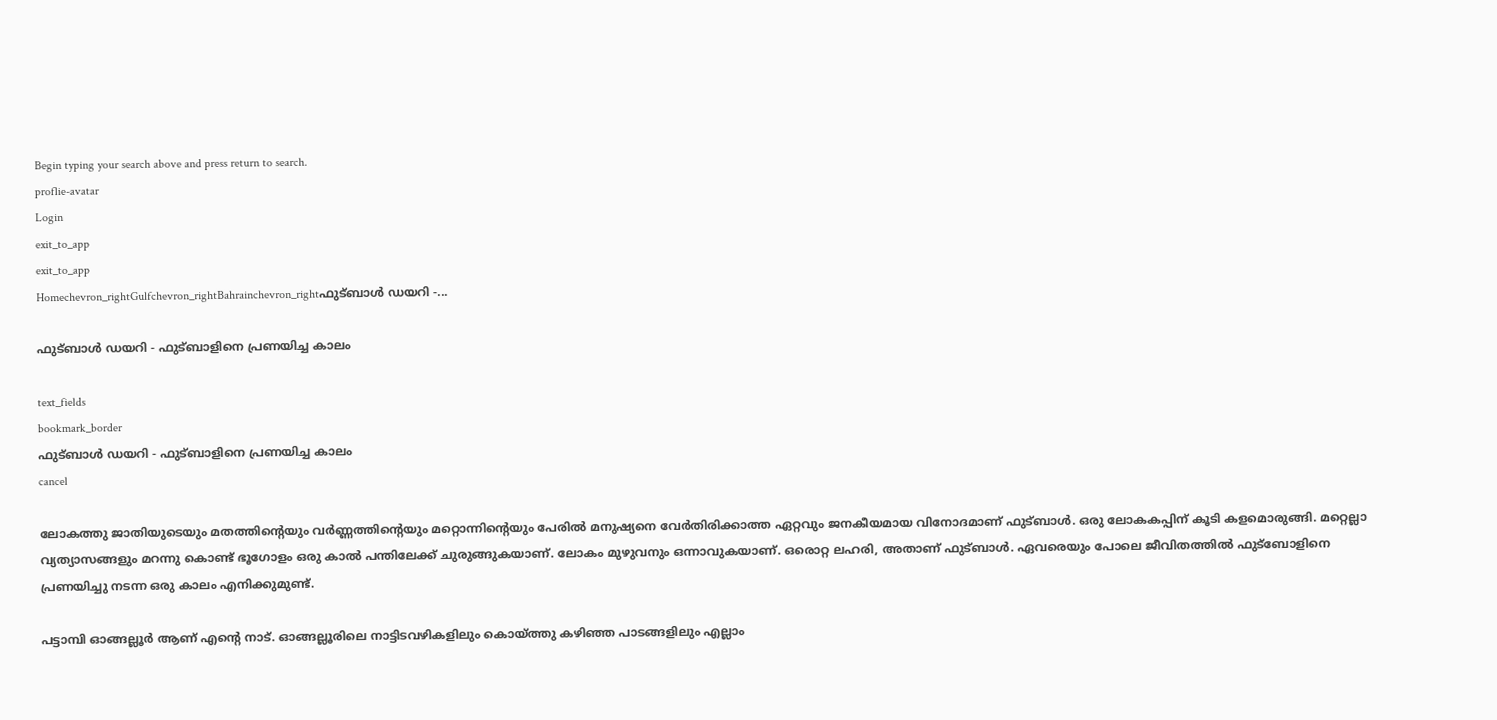Begin typing your search above and press return to search.
proflie-avatar
Login
exit_to_app
exit_to_app
Homechevron_rightGulfchevron_rightBahrainchevron_rightഫുട്ബാൾ ഡയറി -...

ഫുട്ബാൾ ഡയറി - ഫുട്ബാളിനെ പ്രണയിച്ച കാലം

text_fields
bookmark_border
ഫുട്ബാൾ ഡയറി - ഫുട്ബാളിനെ പ്രണയിച്ച കാലം
cancel

ലോകത്തു ജാതിയുടെയും മതത്തിന്റെയും വർണ്ണത്തിന്റെയും മറ്റൊന്നിന്റെയും പേരിൽ മനുഷ്യനെ വേർതിരിക്കാത്ത ഏറ്റവും ജനകീയമായ വിനോദമാണ് ഫുട്ബാൾ. ഒരു ലോകകപ്പിന് കൂടി കളമൊരുങ്ങി. മറ്റെല്ലാ വ്യത്യാസങ്ങളും മറന്നു കൊണ്ട് ഭൂഗോളം ഒരു കാൽ പന്തിലേക്ക് ചുരുങ്ങുകയാണ്. ലോകം മുഴുവനും ഒന്നാവുകയാണ്. ഒരൊറ്റ ലഹരി, അതാണ് ഫുട്ബാൾ. ഏവരെയും പോലെ ജീവിതത്തിൽ ഫുട്ബോളിനെ പ്രണയിച്ചു നടന്ന ഒരു കാലം എനിക്കുമുണ്ട്.

പട്ടാമ്പി ഓങ്ങല്ലൂർ ആണ് എന്റെ നാട്. ഓങ്ങല്ലൂരിലെ നാട്ടിടവഴികളിലും കൊയ്ത്തു കഴിഞ്ഞ പാടങ്ങളിലും എല്ലാം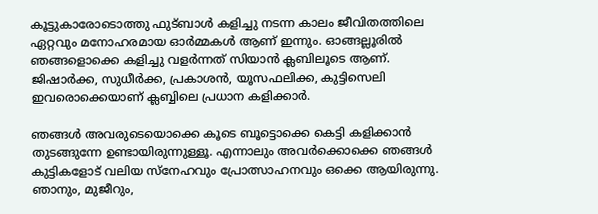കൂട്ടുകാരോടൊത്തു ഫുട്ബാൾ കളിച്ചു നടന്ന കാലം ജീവിതത്തിലെ ഏറ്റവും മനോഹരമായ ഓർമ്മകൾ ആണ് ഇന്നും. ഓങ്ങല്ലൂരിൽ ഞങ്ങളൊക്കെ കളിച്ചു വളർന്നത് സിയാൻ ക്ലബിലൂടെ ആണ്. ജിഷാർക്ക, സുധീർക്ക, പ്രകാശൻ, യൂസഫലിക്ക, കുട്ടിസെലി ഇവരൊക്കെയാണ് ക്ലബ്ബിലെ പ്രധാന കളിക്കാർ.

ഞങ്ങൾ അവരുടെയൊക്കെ കൂടെ ബൂട്ടൊക്കെ കെട്ടി കളിക്കാൻ തുടങ്ങുന്നേ ഉണ്ടായിരുന്നുള്ളൂ. എന്നാലും അവർക്കൊക്കെ ഞങ്ങൾ കുട്ടികളോട് വലിയ സ്നേഹവും പ്രോത്സാഹനവും ഒക്കെ ആയിരുന്നു. ഞാനും, മുജീറും,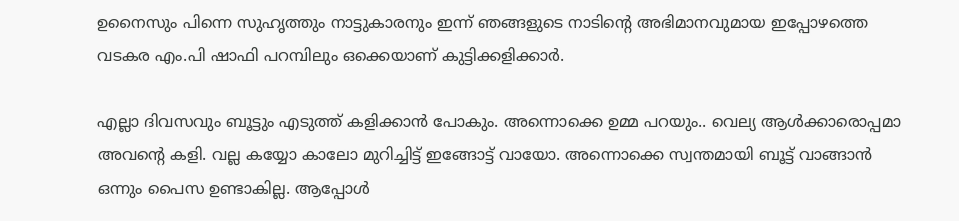ഉനൈസും പിന്നെ സുഹൃത്തും നാട്ടുകാരനും ഇന്ന് ഞങ്ങളുടെ നാടിന്റെ അഭിമാനവുമായ ഇപ്പോഴത്തെ വടകര എം.പി ഷാഫി പറമ്പിലും ഒക്കെയാണ് കുട്ടിക്കളിക്കാർ.

എല്ലാ ദിവസവും ബൂട്ടും എടുത്ത് കളിക്കാൻ പോകും. അന്നൊക്കെ ഉമ്മ പറയും.. വെല്യ ആൾക്കാരൊപ്പമാ അവന്റെ കളി. വല്ല കയ്യോ കാലോ മുറിച്ചിട്ട് ഇങ്ങോട്ട് വായോ. അന്നൊക്കെ സ്വന്തമായി ബൂട്ട് വാങ്ങാൻ ഒന്നും പൈസ ഉണ്ടാകില്ല. ആപ്പോൾ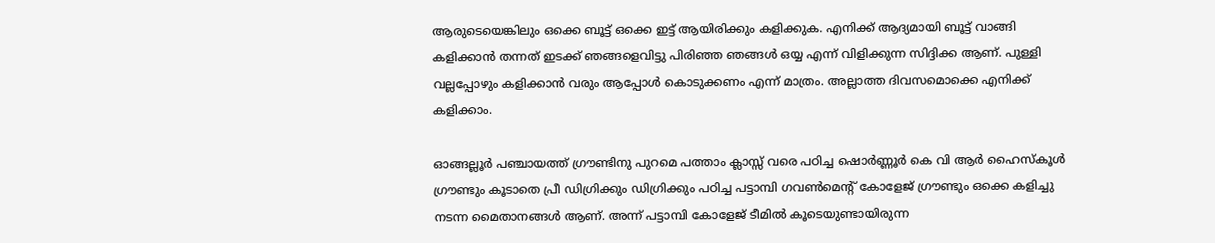ആരുടെയെങ്കിലും ഒക്കെ ബൂട്ട് ഒക്കെ ഇട്ട് ആയിരിക്കും കളിക്കുക. എനിക്ക് ആദ്യമായി ബൂട്ട് വാങ്ങി കളിക്കാൻ തന്നത് ഇടക്ക് ഞങ്ങളെവിട്ടു പിരിഞ്ഞ ഞങ്ങൾ ഒയ്യ എന്ന് വിളിക്കുന്ന സിദ്ദിക്ക ആണ്. പുള്ളി വല്ലപ്പോഴും കളിക്കാൻ വരും ആപ്പോൾ കൊടുക്കണം എന്ന് മാത്രം. അല്ലാത്ത ദിവസമൊക്കെ എനിക്ക് കളിക്കാം.

ഓങ്ങല്ലൂർ പഞ്ചായത്ത്‌ ഗ്രൗണ്ടിനു പുറമെ പത്താം ക്ലാസ്സ്‌ വരെ പഠിച്ച ഷൊർണ്ണൂർ കെ വി ആർ ഹൈസ്കൂൾ ഗ്രൗണ്ടും കൂടാതെ പ്രീ ഡിഗ്രിക്കും ഡിഗ്രിക്കും പഠിച്ച പട്ടാമ്പി ഗവൺമെന്റ് കോളേജ് ഗ്രൗണ്ടും ഒക്കെ കളിച്ചു നടന്ന മൈതാനങ്ങൾ ആണ്. അന്ന് പട്ടാമ്പി കോളേജ് ടീമിൽ കൂടെയുണ്ടായിരുന്ന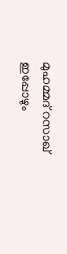മുഹമ്മദ്‌ റസാഖ് ഇപ്പോഴും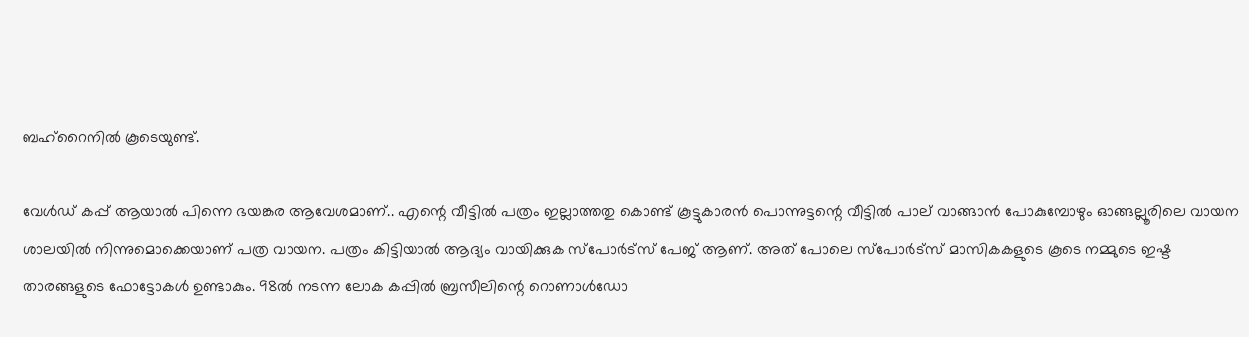ബഹ്‌റൈനിൽ കൂടെയുണ്ട്.

വേൾഡ് കപ്പ് ആയാൽ പിന്നെ ഭയങ്കര ആവേശമാണ്.. എന്റെ വീട്ടിൽ പത്രം ഇല്ലാത്തതു കൊണ്ട് കൂട്ടുകാരൻ പൊന്നുട്ടന്റെ വീട്ടിൽ പാല് വാങ്ങാൻ പോകുമ്പോഴും ഓങ്ങല്ലൂരിലെ വായന ശാലയിൽ നിന്നുമൊക്കെയാണ് പത്ര വായന. പത്രം കിട്ടിയാൽ ആദ്യം വായിക്കുക സ്പോർട്സ് പേജ് ആണ്. അത് പോലെ സ്പോർട്സ് മാസികകളുടെ കൂടെ നമ്മുടെ ഇഷ്ട താരങ്ങളുടെ ഫോട്ടോകൾ ഉണ്ടാകും. 98ൽ നടന്ന ലോക കപ്പിൽ ബ്രസീലിന്റെ റൊണാൾഡോ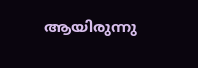ആയിരുന്നു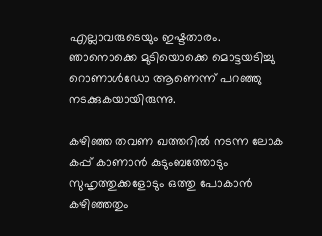എല്ലാവരുടെയും ഇഷ്ടതാരം. ഞാനൊക്കെ മുടിയൊക്കെ മൊട്ടയടിച്ചു റൊണാൾഡോ ആണെന്ന് പറഞ്ഞു നടക്കുകയായിരുന്നു.

കഴിഞ്ഞ തവണ ഖത്തറിൽ നടന്ന ലോക കപ്പ് കാണാൻ കുടുംബത്തോടും സുഹൃത്തുക്കളോടും ഒത്തു പോകാൻ കഴിഞ്ഞതും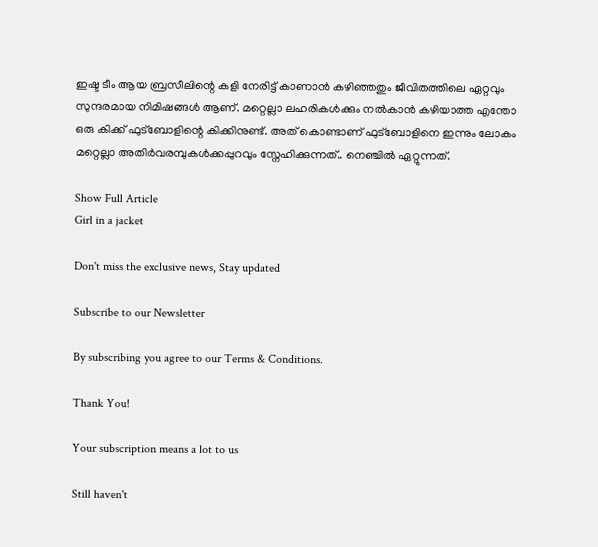ഇഷ്ട ടീം ആയ ബ്രസീലിന്റെ കളി നേരിട്ട് കാണാൻ കഴിഞ്ഞതും ജീവിതത്തിലെ ഏറ്റവും സുന്ദരമായ നിമിഷങ്ങൾ ആണ്. മറ്റെല്ലാ ലഹരികൾക്കും നൽകാൻ കഴിയാത്ത എന്തോ ഒരു കിക്ക് ഫുട്ബോളിന്റെ കിക്കിനുണ്ട്. അത് കൊണ്ടാണ് ഫുട്ബോളിനെ ഇന്നും ലോകം മറ്റെല്ലാ അതിർവരമ്പുകൾക്കപ്പുറവും സ്നേഹിക്കുന്നത്.. നെഞ്ചിൽ ഏറ്റുന്നത്.

Show Full Article
Girl in a jacket

Don't miss the exclusive news, Stay updated

Subscribe to our Newsletter

By subscribing you agree to our Terms & Conditions.

Thank You!

Your subscription means a lot to us

Still haven't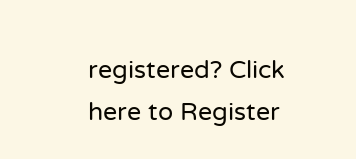registered? Click here to Register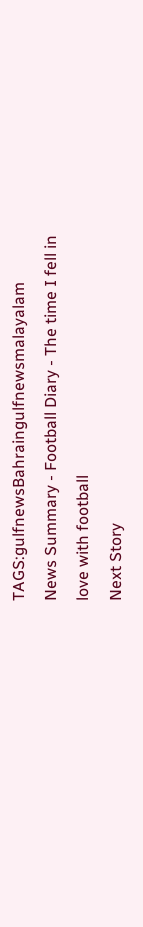TAGS:gulfnewsBahraingulfnewsmalayalam
News Summary - Football Diary - The time I fell in love with football
Next Story